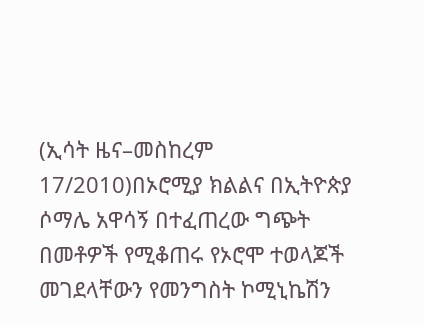(ኢሳት ዜና–መስከረም 17/2010)በኦሮሚያ ክልልና በኢትዮጵያ ሶማሌ አዋሳኝ በተፈጠረው ግጭት በመቶዎች የሚቆጠሩ የኦሮሞ ተወላጆች መገደላቸውን የመንግስት ኮሚኒኬሽን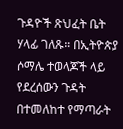ጉዳዮች ጽህፈት ቤት ሃላፊ ገለጹ። በኢትዮጵያ ሶማሌ ተወላጆች ላይ የደረሰውን ጉዳት በተመለከተ የማጣራት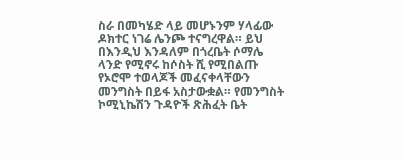ስራ በመካሄድ ላይ መሆኑንም ሃላፊው ዶክተር ነገሬ ሌንጮ ተናግረዋል። ይህ በእንዲህ እንዳለም በጎረቤት ሶማሌ ላንድ የሚኖሩ ከሶስት ሺ የሚበልጡ የኦሮሞ ተወላጆች መፈናቀላቸውን መንግስት በይፋ አስታውቋል። የመንግስት ኮሚኒኬሽን ጉዳዮች ጽሕፈት ቤት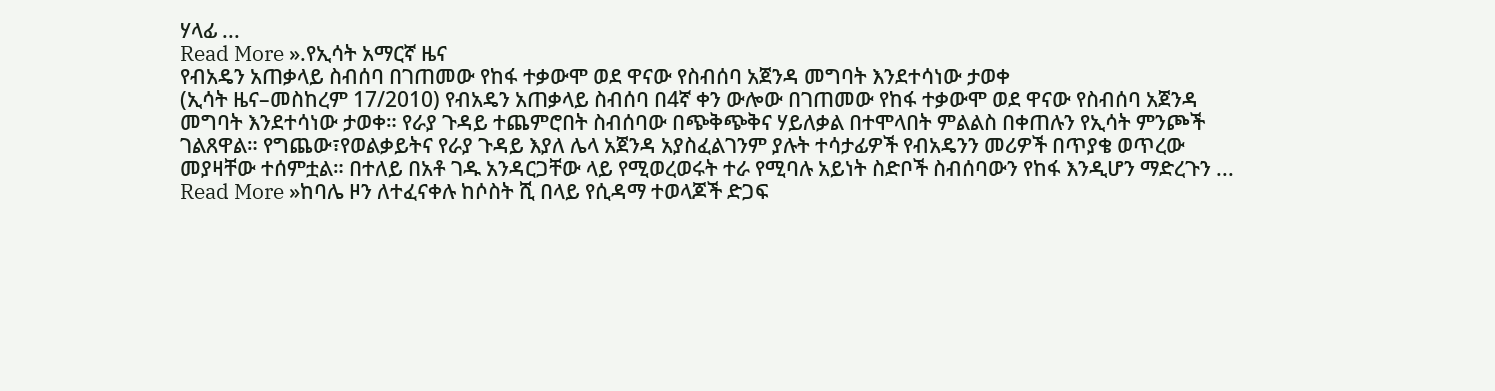ሃላፊ ...
Read More ».የኢሳት አማርኛ ዜና
የብአዴን አጠቃላይ ስብሰባ በገጠመው የከፋ ተቃውሞ ወደ ዋናው የስብሰባ አጀንዳ መግባት እንደተሳነው ታወቀ
(ኢሳት ዜና–መስከረም 17/2010) የብአዴን አጠቃላይ ስብሰባ በ4ኛ ቀን ውሎው በገጠመው የከፋ ተቃውሞ ወደ ዋናው የስብሰባ አጀንዳ መግባት እንደተሳነው ታወቀ። የራያ ጉዳይ ተጨምሮበት ስብሰባው በጭቅጭቅና ሃይለቃል በተሞላበት ምልልስ በቀጠሉን የኢሳት ምንጮች ገልጸዋል። የግጨው፣የወልቃይትና የራያ ጉዳይ እያለ ሌላ አጀንዳ አያስፈልገንም ያሉት ተሳታፊዎች የብአዴንን መሪዎች በጥያቄ ወጥረው መያዛቸው ተሰምቷል። በተለይ በአቶ ገዱ አንዳርጋቸው ላይ የሚወረወሩት ተራ የሚባሉ አይነት ስድቦች ስብሰባውን የከፋ እንዲሆን ማድረጉን ...
Read More »ከባሌ ዞን ለተፈናቀሉ ከሶስት ሺ በላይ የሲዳማ ተወላጆች ድጋፍ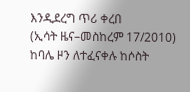እንዲደረግ ጥሪ ቀረበ
(ኢሳት ዜና–መስከረም 17/2010) ከባሌ ዞን ለተፈናቀሉ ከሶስት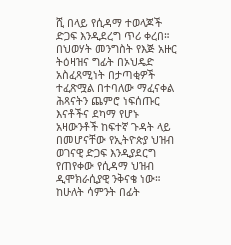ሺ በላይ የሲዳማ ተወላጆች ድጋፍ እንዲደረግ ጥሪ ቀረበ። በህወሃት መንግስት የእጅ አዙር ትዕዛዝና ግፊት በኦህዴድ አስፈጻሚነት በታጣቂዎች ተፈጽሟል በተባለው ማፈናቀል ሕጻናትን ጨምሮ ነፍሰጡር እናቶችና ደካማ የሆኑ አዛውንቶች ከፍተኛ ጉዳት ላይ በመሆናቸው የኢትዮጵያ ህዝብ ወገናዊ ድጋፍ እንዲያደርግ የጠየቀው የሲዳማ ህዝብ ዲሞክራሲያዊ ንቅናቄ ነው። ከሁለት ሳምንት በፊት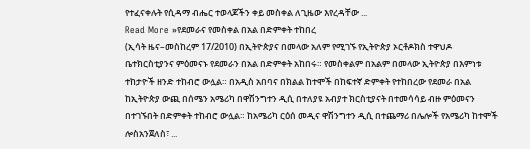የተፈናቀሉት የሲዳማ ብሔር ተወላጆችን ቀይ መስቀል ለጊዜው እየረዳቸው ...
Read More »የደመራና የመስቀል በአል በድምቀት ተከበረ
(ኢሳት ዜና–መስከረም 17/2010) በኢትዮጵያና በመላው አለም የሚገኙ የኢትዮጵያ ኦርቶዶክስ ተዋህዶ ቤተክርስቲያንና ምዕመናኑ የደመራን በአል በድምቀት አከበሩ። የመስቀልም በአልም በመላው ኢትዮጵያ በእምነቱ ተከታዮች ዘንድ ተከብሮ ውሏል። በአዲስ አበባና በክልል ከተሞች በከፍተኛ ድምቀት የተከበረው የደመራ በአል ከኢትዮጵያ ውጪ በሰሜን አሜሪካ በዋሽንግተን ዲሲ በተለያዩ አብያተ ክርስቲያናት በተመሳሳይ ብዙ ምዕመናን በተገኙበት በድምቀት ተከብሮ ውሏል። ከአሜሪካ ርዕሰ መዲና ዋሽንግተን ዲሲ በተጨማሪ በሌሎች የአሜሪካ ከተሞች ሎስአንጀለስ፣ ...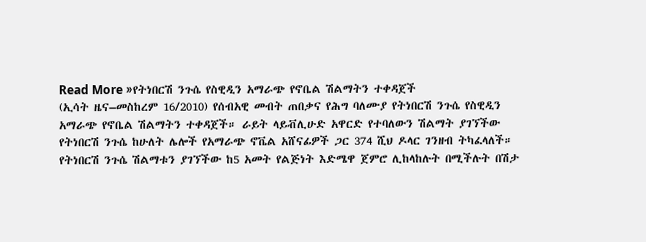Read More »የትነበርሽ ንጉሴ የስዊዲን አማራጭ የኖቤል ሽልማትን ተቀዳጀች
(ኢሳት ዜና–መስከረም 16/2010) የሰብአዊ መብት ጠበቃና የሕግ ባለሙያ የትነበርሽ ንጉሴ የስዊዲን አማራጭ የኖቤል ሽልማትን ተቀዳጀች። ራይት ላይቭሊሁድ አዋርድ የተባለውን ሽልማት ያገኘችው የትነበርሽ ንጉሴ ከሁለት ሌሎች የአማራጭ ኖቬል አሸናፊዎች ጋር 374 ሺህ ዶላር ገንዘብ ትካፈላለች። የትነበርሽ ንጉሴ ሽልማቱን ያገኘችው ከ5 አመት የልጅነት እድሜዋ ጀምሮ ሊከላከሉት በሚችሉት በሽታ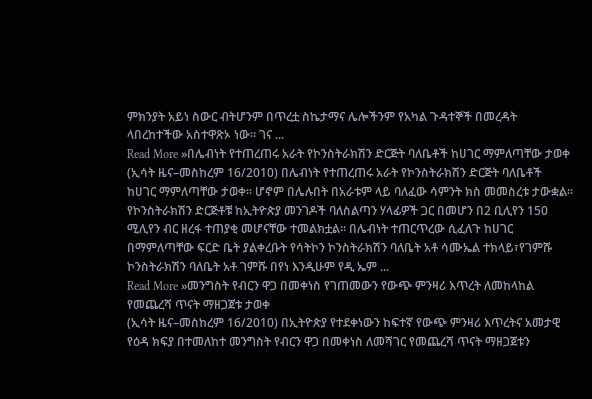ምክንያት አይነ ስውር ብትሆንም በጥረቷ ስኬታማና ሌሎችንም የአካል ጉዳተኞች በመረዳት ላበረከተችው አስተዋጽኦ ነው። ገና ...
Read More »በሌብነት የተጠረጠሩ አራት የኮንስትራክሽን ድርጅት ባለቤቶች ከሀገር ማምለጣቸው ታወቀ
(ኢሳት ዜና–መስከረም 16/2010) በሌብነት የተጠረጠሩ አራት የኮንስትራክሽን ድርጅት ባለቤቶች ከሀገር ማምለጣቸው ታወቀ። ሆኖም በሌሉበት በአራቱም ላይ ባለፈው ሳምንት ክስ መመስረቱ ታውቋል። የኮንስትራክሽን ድርጅቶቹ ከኢትዮጵያ መንገዶች ባለስልጣን ሃላፊዎች ጋር በመሆን በ2 ቢሊየን 150 ሚሊየን ብር ዘረፋ ተጠያቂ መሆናቸው ተመልክቷል። በሌብነት ተጠርጥረው ሲፈለጉ ከሀገር በማምለጣቸው ፍርድ ቤት ያልቀረቡት የሳትኮን ኮንስትራክሽን ባለቤት አቶ ሳሙኤል ተክላይ፣የገምሹ ኮንስትራክሽን ባለቤት አቶ ገምሹ በየነ እንዲሁም የዲ ኤም ...
Read More »መንግስት የብርን ዋጋ በመቀነስ የገጠመውን የውጭ ምንዛሪ እጥረት ለመከላከል የመጨረሻ ጥናት ማዘጋጀቱ ታወቀ
(ኢሳት ዜና–መስከረም 16/2010) በኢትዮጵያ የተደቀነውን ከፍተኛ የውጭ ምንዛሪ እጥረትና አመታዊ የዕዳ ክፍያ በተመለከተ መንግስት የብርን ዋጋ በመቀነስ ለመሻገር የመጨረሻ ጥናት ማዘጋጀቱን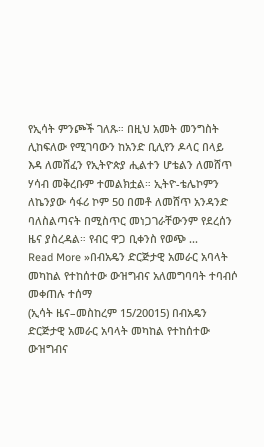የኢሳት ምንጮች ገለጹ። በዚህ አመት መንግስት ሊከፍለው የሚገባውን ከአንድ ቢሊየን ዶላር በላይ እዳ ለመሸፈን የኢትዮጵያ ሒልተን ሆቴልን ለመሸጥ ሃሳብ መቅረቡም ተመልክቷል። ኢትዮ-ቴሌኮምን ለኬንያው ሳፋሪ ኮም 50 በመቶ ለመሸጥ አንዳንድ ባለስልጣናት በሚስጥር መነጋገራቸውንም የደረሰን ዜና ያስረዳል። የብር ዋጋ ቢቀንስ የወጭ ...
Read More »በብአዴን ድርጅታዊ አመራር አባላት መካከል የተከሰተው ውዝግብና አለመግባባት ተባብሶ መቀጠሉ ተሰማ
(ኢሳት ዜና–መስከረም 15/20015) በብአዴን ድርጅታዊ አመራር አባላት መካከል የተከሰተው ውዝግብና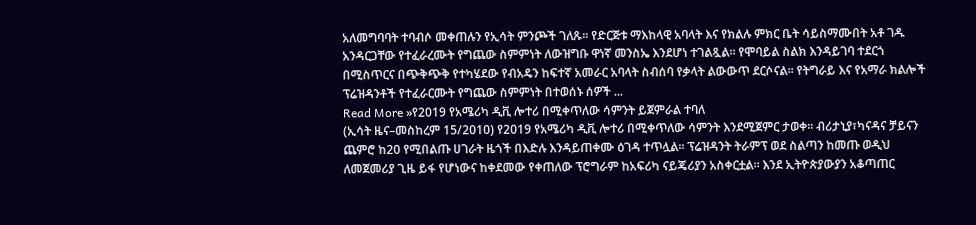አለመግባባት ተባብሶ መቀጠሉን የኢሳት ምንጮች ገለጹ። የድርጅቱ ማእከላዊ አባላት እና የክልሉ ምክር ቤት ሳይስማሙበት አቶ ገዱ አንዳርጋቸው የተፈራረሙት የግጨው ስምምነት ለውዝግቡ ዋነኛ መንስኤ እንደሆነ ተገልጿል። የሞባይል ስልክ እንዳይገባ ተደርጎ በሚስጥርና በጭቅጭቅ የተካሄደው የብአዴን ከፍተኛ አመራር አባላት ስብሰባ የቃላት ልውውጥ ደርሶናል። የትግራይ እና የአማራ ክልሎች ፕሬዝዳንቶች የተፈራርሙት የግጨው ስምምነት በተወሰኑ ሰዎች ...
Read More »የ2019 የአሜሪካ ዲቪ ሎተሪ በሚቀጥለው ሳምንት ይጀምራል ተባለ
(ኢሳት ዜና–መስከረም 15/2010) የ2019 የአሜሪካ ዲቪ ሎተሪ በሚቀጥለው ሳምንት እንደሚጀምር ታወቀ። ብሪታኒያ፣ካናዳና ቻይናን ጨምሮ ከ20 የሚበልጡ ሀገራት ዜጎች በእድሉ እንዳይጠቀሙ ዕገዳ ተጥሏል። ፕሬዝዳንት ትራምፕ ወደ ስልጣን ከመጡ ወዲህ ለመጀመሪያ ጊዜ ይፋ የሆነውና ከቀደመው የቀጠለው ፕሮግራም ከአፍሪካ ናይጄሪያን አስቀርቷል። እንደ ኢትዮጵያውያን አቆጣጠር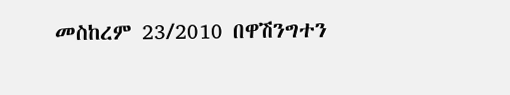መስከረም 23/2010 በዋሽንግተን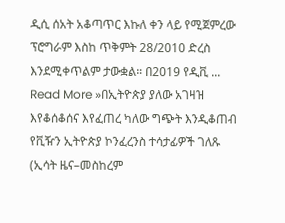ዲሲ ሰአት አቆጣጥር እኩለ ቀን ላይ የሚጀምረው ፕሮግራም እስከ ጥቅምት 28/2010 ድረስ እንደሚቀጥልም ታውቋል። በ2019 የዲቪ ...
Read More »በኢትዮጵያ ያለው አገዛዝ እየቆሰቆሰና እየፈጠረ ካለው ግጭት እንዲቆጠብ የቪዥን ኢትዮጵያ ኮንፈረንስ ተሳታፊዎች ገለጹ
(ኢሳት ዜና–መስከረም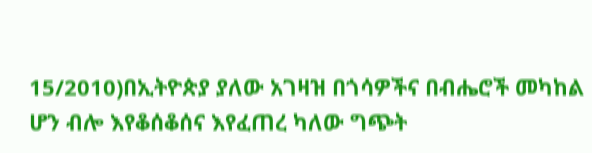15/2010)በኢትዮጵያ ያለው አገዛዝ በጎሳዎችና በብሔሮች መካከል ሆን ብሎ እየቆሰቆሰና እየፈጠረ ካለው ግጭት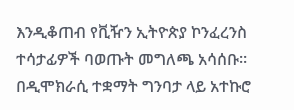እንዲቆጠብ የቪዥን ኢትዮጵያ ኮንፈረንስ ተሳታፊዎች ባወጡት መግለጫ አሳሰቡ። በዲሞክራሲ ተቋማት ግንባታ ላይ አተኩሮ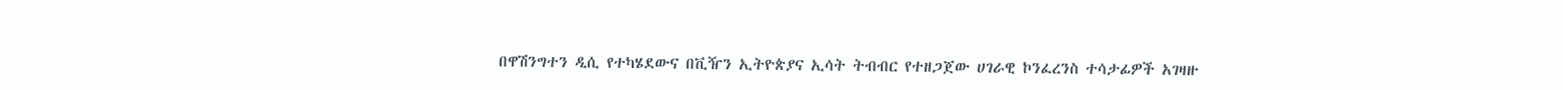በዋሽንግተን ዲሲ የተካሄደውና በቪዥን ኢትዮጵያና ኢሳት ትብብር የተዘጋጀው ሀገራዊ ኮንፈረንስ ተሳታፊዎች አገዛዙ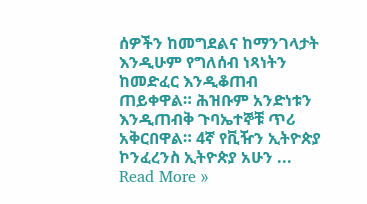ሰዎችን ከመግደልና ከማንገላታት እንዲሁም የግለሰብ ነጻነትን ከመድፈር እንዲቆጠብ ጠይቀዋል። ሕዝቡም አንድነቱን እንዲጠብቅ ጉባኤተኞቹ ጥሪ አቅርበዋል። 4ኛ የቪዥን ኢትዮጵያ ኮንፈረንስ ኢትዮጵያ አሁን ...
Read More »